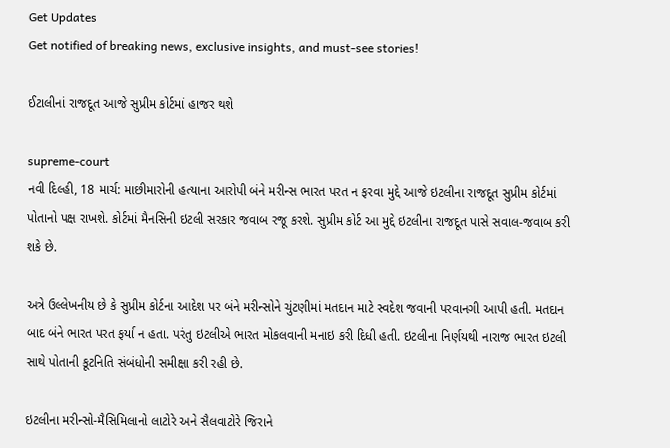Get Updates
Get notified of breaking news, exclusive insights, and must-see stories!

ઈટાલીનાં રાજદૂત આજે સુપ્રીમ કોર્ટમાં હાજર થશે

supreme-court
નવી દિલ્હી, 18 માર્ચ: માછીમારોની હત્યાના આરોપી બંને મરીન્સ ભારત પરત ન ફરવા મુદ્દે આજે ઇટલીના રાજદૂત સુપ્રીમ કોર્ટમાં પોતાનો પક્ષ રાખશે. કોર્ટમાં મૈનસિની ઇટલી સરકાર જવાબ રજૂ કરશે. સુપ્રીમ કોર્ટ આ મુદ્દે ઇટલીના રાજદૂત પાસે સવાલ-જવાબ કરી શકે છે.

અત્રે ઉલ્લેખનીય છે કે સુપ્રીમ કોર્ટના આદેશ પર બંને મરીન્સોને ચુંટણીમાં મતદાન માટે સ્વદેશ જવાની પરવાનગી આપી હતી. મતદાન બાદ બંને ભારત પરત ફર્યા ન હતા. પરંતુ ઇટલીએ ભારત મોકલવાની મનાઇ કરી દિધી હતી. ઇટલીના નિર્ણયથી નારાજ ભારત ઇટલી સાથે પોતાની કૂટનિતિ સંબંધોની સમીક્ષા કરી રહી છે.

ઇટલીના મરીન્સો-મૈસિમિલાનો લાટોરે અને સૈલવાટોરે જિરાને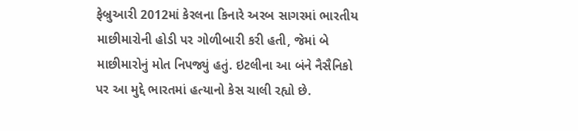ફેબ્રુઆરી 2012માં કેરલના કિનારે અરબ સાગરમાં ભારતીય માછીમારોની હોડી પર ગોળીબારી કરી હતી, જેમાં બે માછીમારોનું મોત નિપજ્યું હતું. ઇટલીના આ બંને નૈસૈનિકો પર આ મુદ્દે ભારતમાં હત્યાનો કેસ ચાલી રહ્યો છે.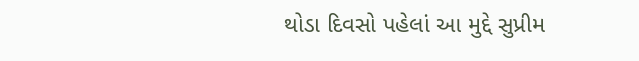થોડા દિવસો પહેલાં આ મુદ્દે સુપ્રીમ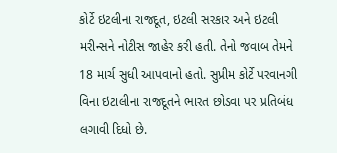કોર્ટે ઇટલીના રાજદૂત, ઇટલી સરકાર અને ઇટલી મરીન્સને નોટીસ જાહેર કરી હતી. તેનો જવાબ તેમને 18 માર્ચ સુધી આપવાનો હતો. સુપ્રીમ કોર્ટે પરવાનગી વિના ઇટાલીના રાજદૂતને ભારત છોડવા પર પ્રતિબંધ લગાવી દિધો છે.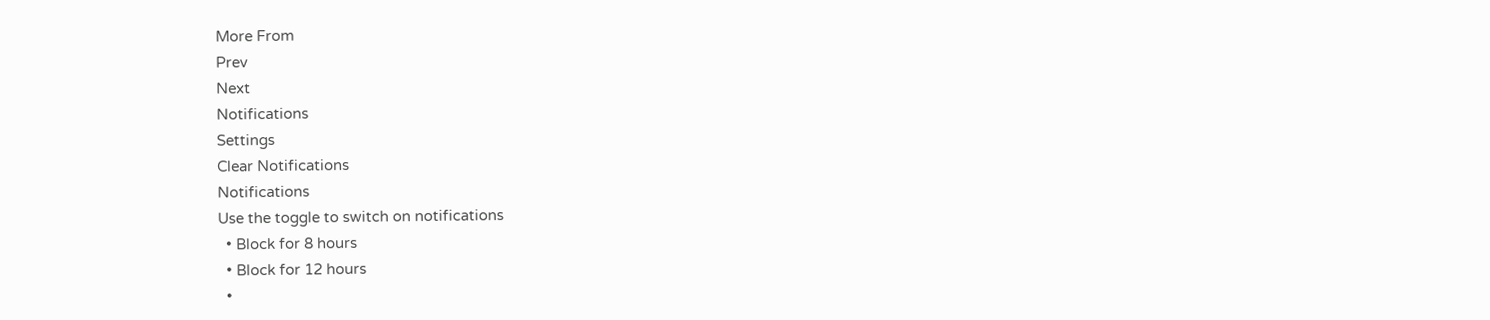More From
Prev
Next
Notifications
Settings
Clear Notifications
Notifications
Use the toggle to switch on notifications
  • Block for 8 hours
  • Block for 12 hours
  •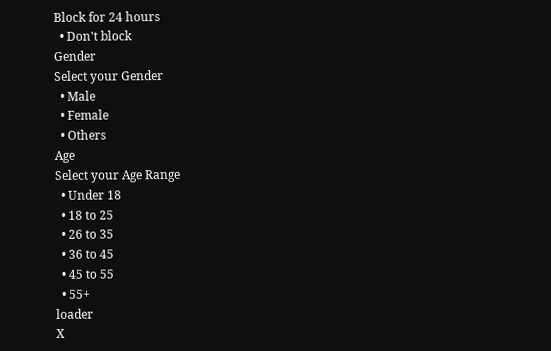Block for 24 hours
  • Don't block
Gender
Select your Gender
  • Male
  • Female
  • Others
Age
Select your Age Range
  • Under 18
  • 18 to 25
  • 26 to 35
  • 36 to 45
  • 45 to 55
  • 55+
loader
X